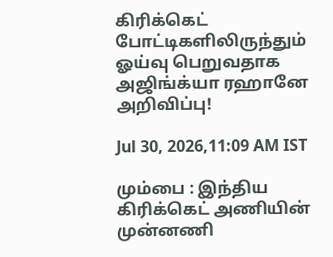கிரிக்கெட் போட்டிகளிலிருந்தும் ஓய்வு பெறுவதாக அஜிங்க்யா ரஹானே அறிவிப்பு!

Jul 30, 2026,11:09 AM IST

மும்பை : இந்திய கிரிக்கெட் அணியின் முன்னணி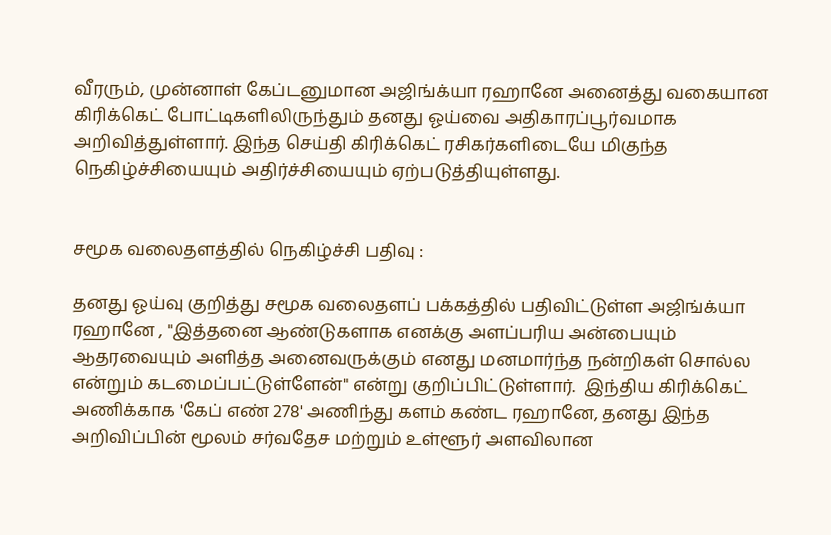வீரரும், முன்னாள் கேப்டனுமான அஜிங்க்யா ரஹானே அனைத்து வகையான கிரிக்கெட் போட்டிகளிலிருந்தும் தனது ஓய்வை அதிகாரப்பூர்வமாக அறிவித்துள்ளார். இந்த செய்தி கிரிக்கெட் ரசிகர்களிடையே மிகுந்த நெகிழ்ச்சியையும் அதிர்ச்சியையும் ஏற்படுத்தியுள்ளது.


சமூக வலைதளத்தில் நெகிழ்ச்சி பதிவு :

தனது ஓய்வு குறித்து சமூக வலைதளப் பக்கத்தில் பதிவிட்டுள்ள அஜிங்க்யா ரஹானே , "இத்தனை ஆண்டுகளாக எனக்கு அளப்பரிய அன்பையும் ஆதரவையும் அளித்த அனைவருக்கும் எனது மனமார்ந்த நன்றிகள் சொல்ல என்றும் கடமைப்பட்டுள்ளேன்" என்று குறிப்பிட்டுள்ளார்.  இந்திய கிரிக்கெட் அணிக்காக 'கேப் எண் 278' அணிந்து களம் கண்ட ரஹானே, தனது இந்த அறிவிப்பின் மூலம் சர்வதேச மற்றும் உள்ளூர் அளவிலான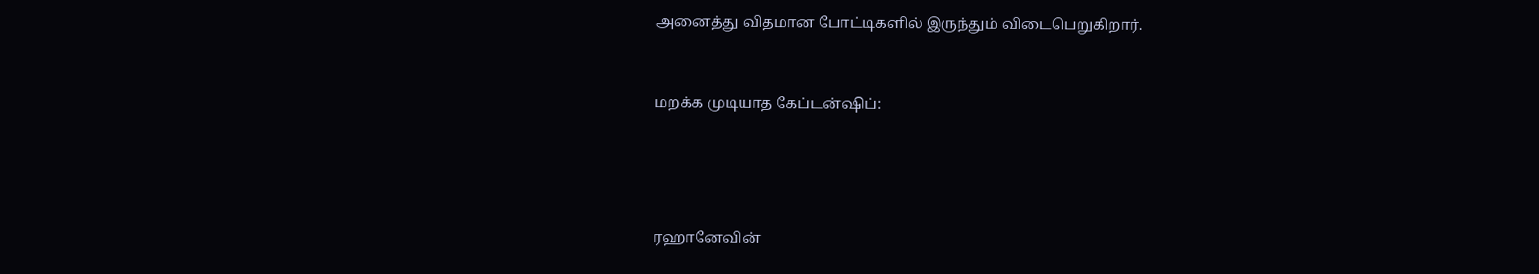அனைத்து விதமான போட்டிகளில் இருந்தும் விடைபெறுகிறார்.


மறக்க முடியாத கேப்டன்ஷிப்:




ரஹானேவின்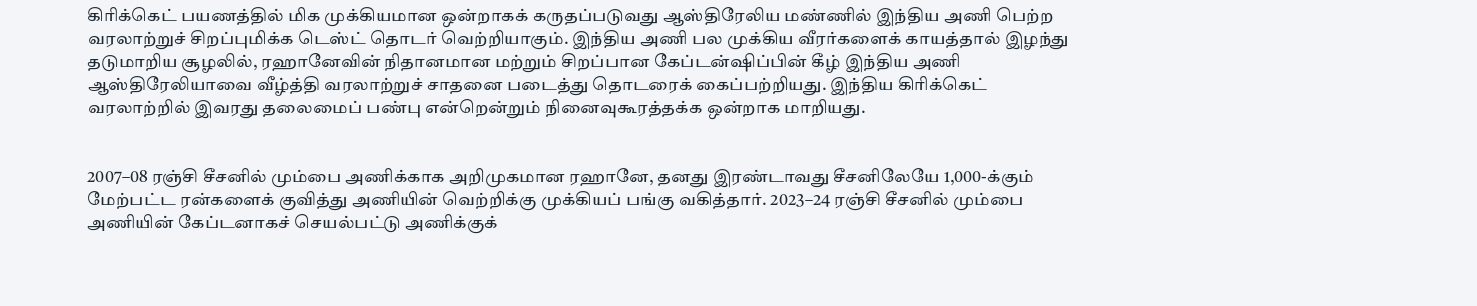கிரிக்கெட் பயணத்தில் மிக முக்கியமான ஒன்றாகக் கருதப்படுவது ஆஸ்திரேலிய மண்ணில் இந்திய அணி பெற்ற வரலாற்றுச் சிறப்புமிக்க டெஸ்ட் தொடர் வெற்றியாகும். இந்திய அணி பல முக்கிய வீரர்களைக் காயத்தால் இழந்து தடுமாறிய சூழலில், ரஹானேவின் நிதானமான மற்றும் சிறப்பான கேப்டன்ஷிப்பின் கீழ் இந்திய அணி ஆஸ்திரேலியாவை வீழ்த்தி வரலாற்றுச் சாதனை படைத்து தொடரைக் கைப்பற்றியது. இந்திய கிரிக்கெட் வரலாற்றில் இவரது தலைமைப் பண்பு என்றென்றும் நினைவுகூரத்தக்க ஒன்றாக மாறியது.


2007–08 ரஞ்சி சீசனில் மும்பை அணிக்காக அறிமுகமான ரஹானே, தனது இரண்டாவது சீசனிலேயே 1,000-க்கும் மேற்பட்ட ரன்களைக் குவித்து அணியின் வெற்றிக்கு முக்கியப் பங்கு வகித்தார். 2023–24 ரஞ்சி சீசனில் மும்பை அணியின் கேப்டனாகச் செயல்பட்டு அணிக்குக்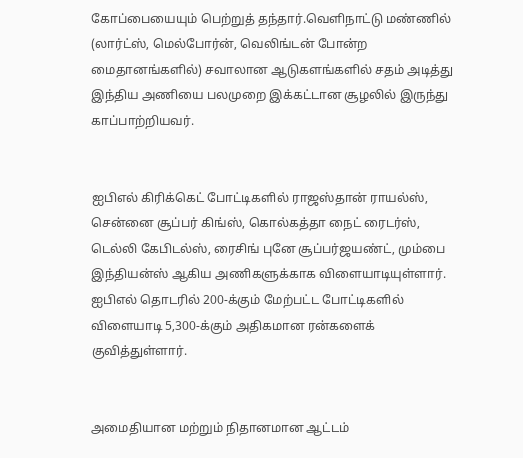கோப்பையையும் பெற்றுத் தந்தார்.வெளிநாட்டு மண்ணில் (லார்ட்ஸ், மெல்போர்ன், வெலிங்டன் போன்ற மைதானங்களில்) சவாலான ஆடுகளங்களில் சதம் அடித்து இந்திய அணியை பலமுறை இக்கட்டான சூழலில் இருந்து காப்பாற்றியவர்.


ஐபிஎல் கிரிக்கெட் போட்டிகளில் ராஜஸ்தான் ராயல்ஸ், சென்னை சூப்பர் கிங்ஸ், கொல்கத்தா நைட் ரைடர்ஸ், டெல்லி கேபிடல்ஸ், ரைசிங் புனே சூப்பர்ஜயண்ட், மும்பை இந்தியன்ஸ் ஆகிய அணிகளுக்காக விளையாடியுள்ளார். ஐபிஎல் தொடரில் 200-க்கும் மேற்பட்ட போட்டிகளில் விளையாடி 5,300-க்கும் அதிகமான ரன்களைக் குவித்துள்ளார்.


அமைதியான மற்றும் நிதானமான ஆட்டம்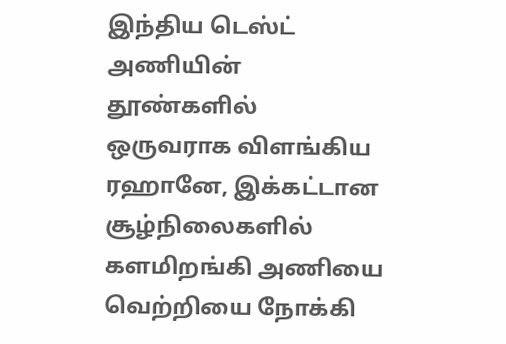இந்திய டெஸ்ட் அணியின் தூண்களில் ஒருவராக விளங்கிய ரஹானே, இக்கட்டான சூழ்நிலைகளில் களமிறங்கி அணியை வெற்றியை நோக்கி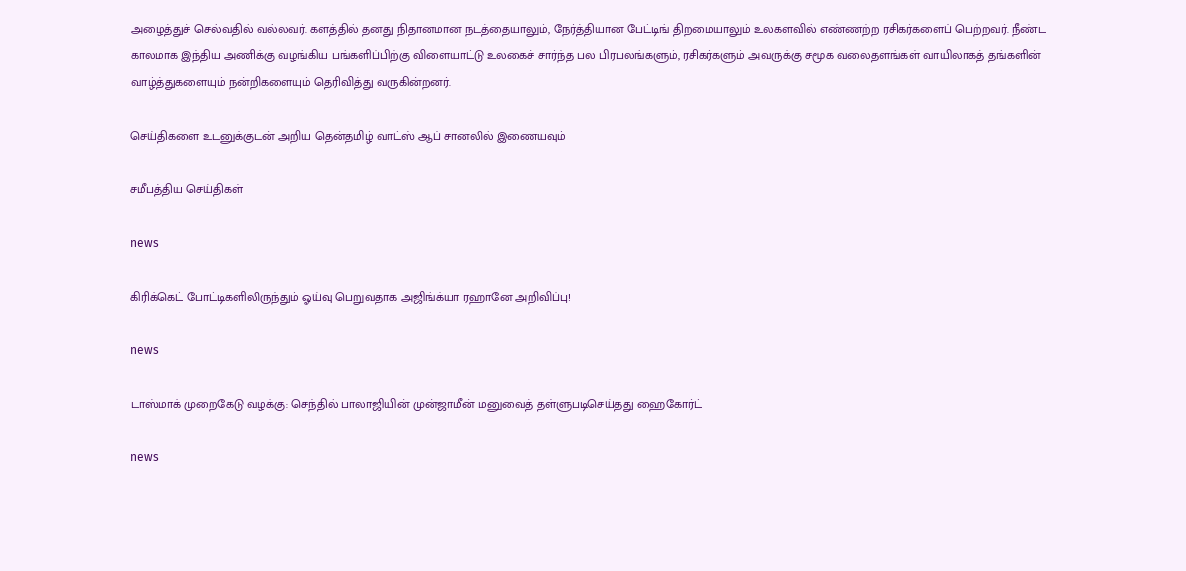அழைத்துச் செல்வதில் வல்லவர். களத்தில் தனது நிதானமான நடத்தையாலும், நேர்த்தியான பேட்டிங் திறமையாலும் உலகளவில் எண்ணற்ற ரசிகர்களைப் பெற்றவர். நீண்ட காலமாக இந்திய அணிக்கு வழங்கிய பங்களிப்பிற்கு விளையாட்டு உலகைச் சார்ந்த பல பிரபலங்களும், ரசிகர்களும் அவருக்கு சமூக வலைதளங்கள் வாயிலாகத் தங்களின் வாழ்த்துகளையும் நன்றிகளையும் தெரிவித்து வருகின்றனர்.

செய்திகளை உடனுக்குடன் அறிய தென்தமிழ் வாட்ஸ் ஆப் சானலில் இணையவும்

சமீபத்திய செய்திகள்

news

கிரிக்கெட் போட்டிகளிலிருந்தும் ஓய்வு பெறுவதாக அஜிங்க்யா ரஹானே அறிவிப்பு!

news

டாஸ்மாக் முறைகேடு வழக்கு: செந்தில் பாலாஜியின் முன்ஜாமீன் மனுவைத் தள்ளுபடிசெய்தது ஹைகோர்ட்

news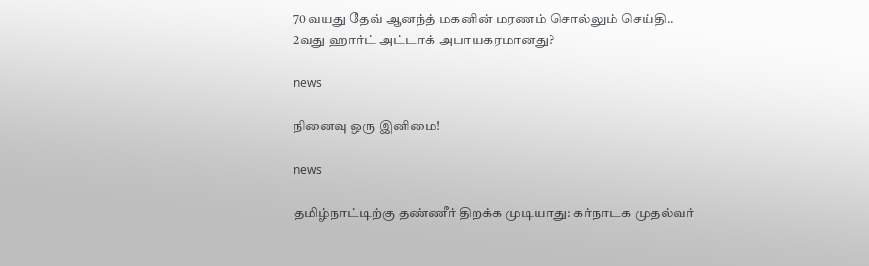70 வயது தேவ் ஆனந்த் மகனின் மரணம் சொல்லும் செய்தி.. 2வது ஹார்ட் அட்டாக் அபாயகரமானது?

news

நினைவு ஒரு இனிமை!

news

தமிழ்நாட்டிற்கு தண்ணீர் திறக்க முடியாது: கர்நாடக முதல்வர்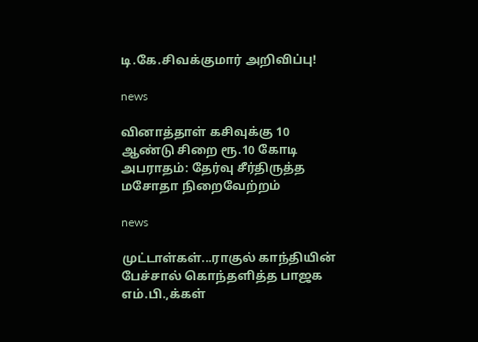டி.கே.சிவக்குமார் அறிவிப்பு!

news

வினாத்தாள் கசிவுக்கு 10 ஆண்டு சிறை ரூ.10 கோடி அபராதம்: தேர்வு சீர்திருத்த மசோதா நிறைவேற்றம்

news

முட்டாள்கள்...ராகுல் காந்தியின் பேச்சால் கொந்தளித்த பாஜக எம்.பி.,க்கள்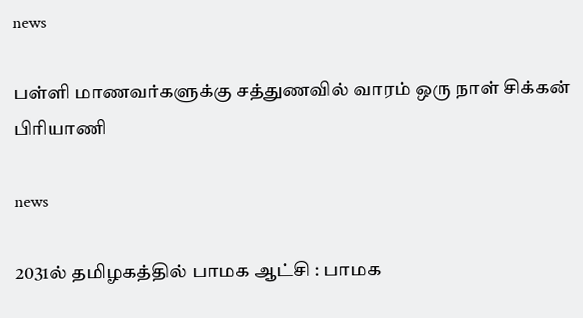news

பள்ளி மாணவர்களுக்கு சத்துணவில் வாரம் ஒரு நாள் சிக்கன் பிரியாணி

news

2031ல் தமிழகத்தில் பாமக ஆட்சி : பாமக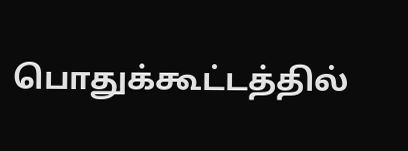பொதுக்கூட்டத்தில்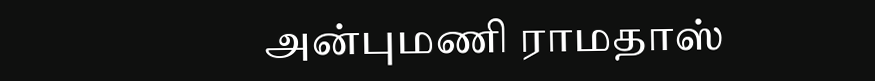அன்புமணி ராமதாஸ்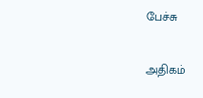பேச்சு

அதிகம்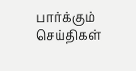பார்க்கும் செய்திகள்